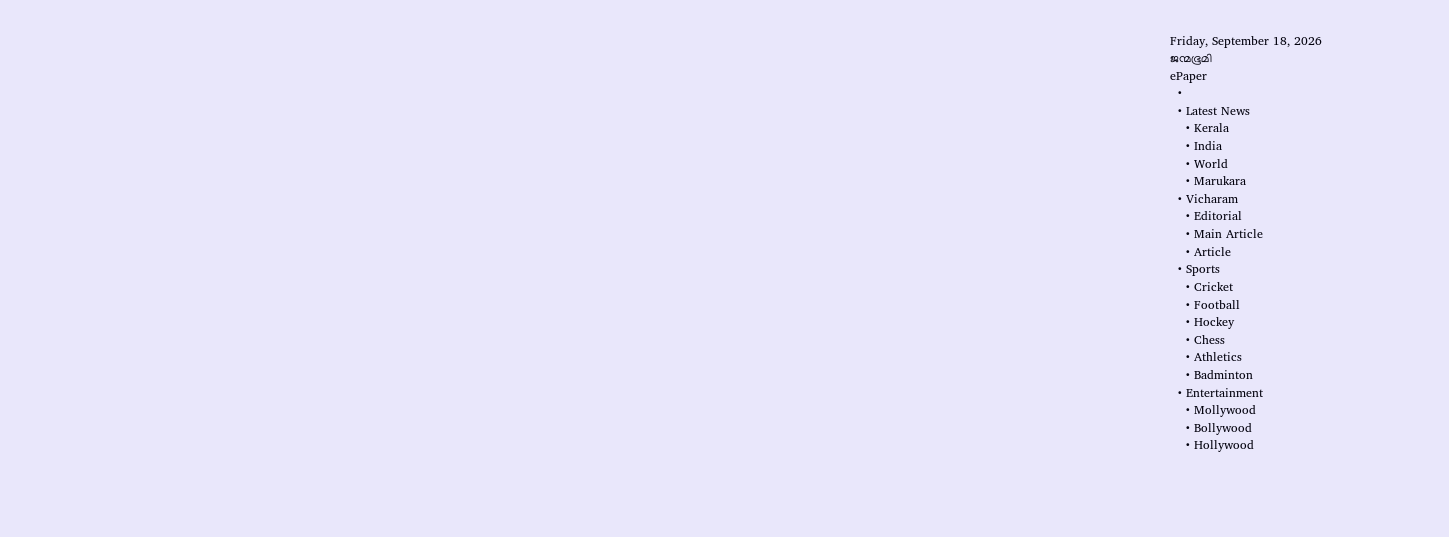Friday, September 18, 2026
ജന്മഭൂമി
ePaper
  •
  • Latest News
    • Kerala
    • India
    • World
    • Marukara
  • Vicharam
    • Editorial
    • Main Article
    • Article
  • Sports
    • Cricket
    • Football
    • Hockey
    • Chess
    • Athletics
    • Badminton
  • Entertainment
    • Mollywood
    • Bollywood
    • Hollywood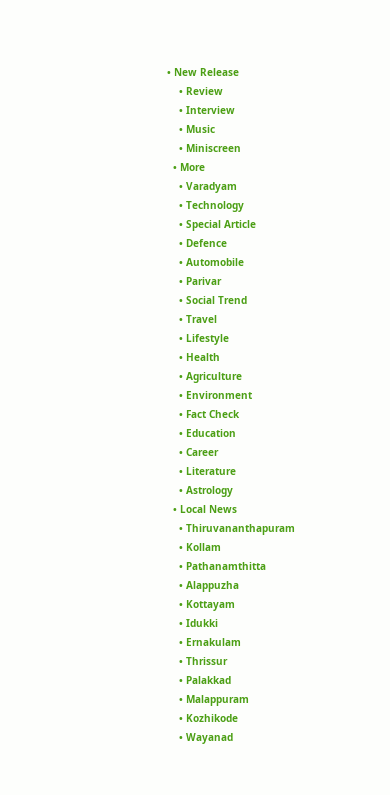• New Release
    • Review
    • Interview
    • Music
    • Miniscreen
  • More
    • Varadyam
    • Technology
    • Special Article
    • Defence
    • Automobile
    • Parivar
    • Social Trend
    • Travel
    • Lifestyle
    • Health
    • Agriculture
    • Environment
    • Fact Check
    • Education
    • Career
    • Literature
    • Astrology
  • Local News
    • Thiruvananthapuram
    • Kollam
    • Pathanamthitta
    • Alappuzha
    • Kottayam
    • Idukki
    • Ernakulam
    • Thrissur
    • Palakkad
    • Malappuram
    • Kozhikode
    • Wayanad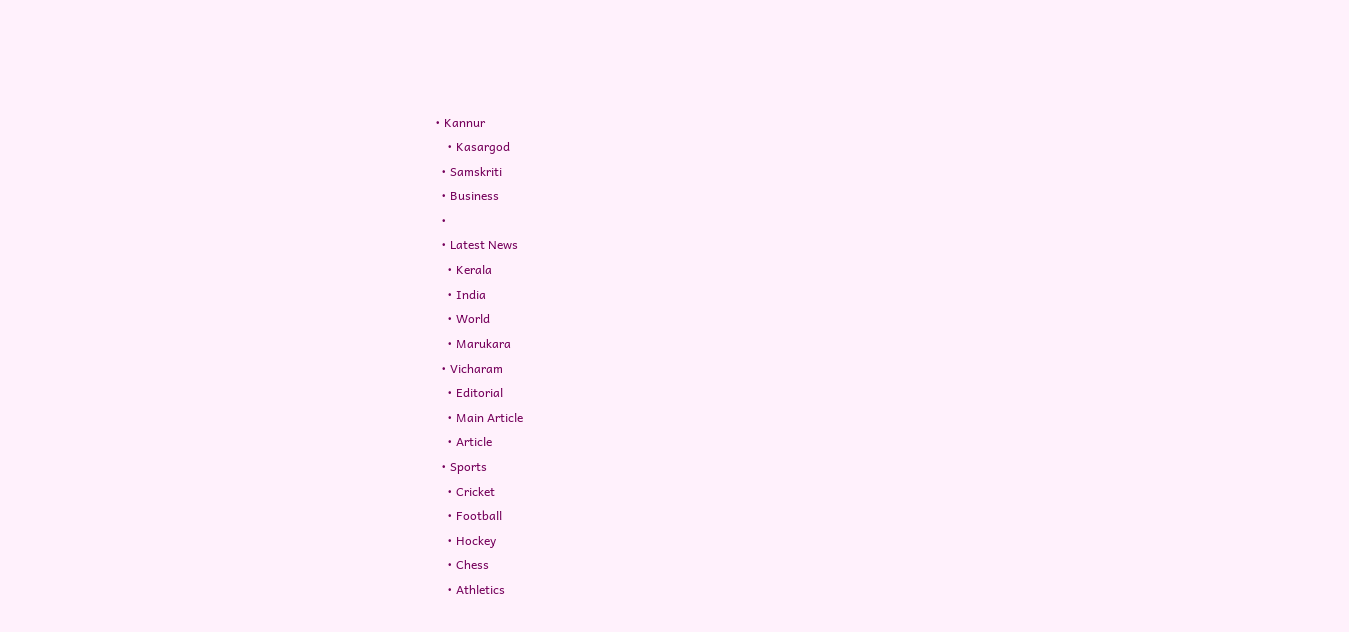• Kannur
    • Kasargod
  • Samskriti
  • Business
  •
  • Latest News
    • Kerala
    • India
    • World
    • Marukara
  • Vicharam
    • Editorial
    • Main Article
    • Article
  • Sports
    • Cricket
    • Football
    • Hockey
    • Chess
    • Athletics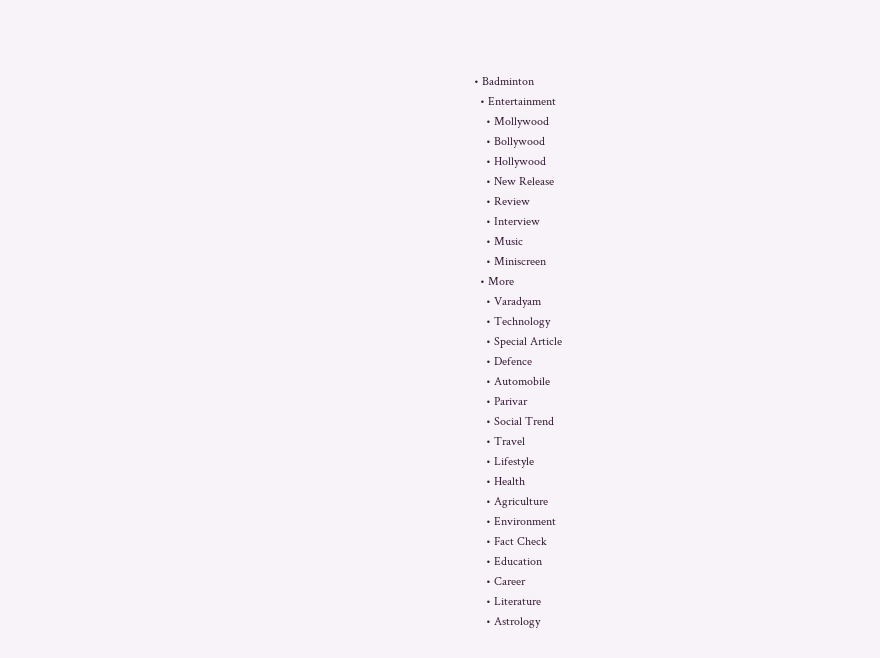• Badminton
  • Entertainment
    • Mollywood
    • Bollywood
    • Hollywood
    • New Release
    • Review
    • Interview
    • Music
    • Miniscreen
  • More
    • Varadyam
    • Technology
    • Special Article
    • Defence
    • Automobile
    • Parivar
    • Social Trend
    • Travel
    • Lifestyle
    • Health
    • Agriculture
    • Environment
    • Fact Check
    • Education
    • Career
    • Literature
    • Astrology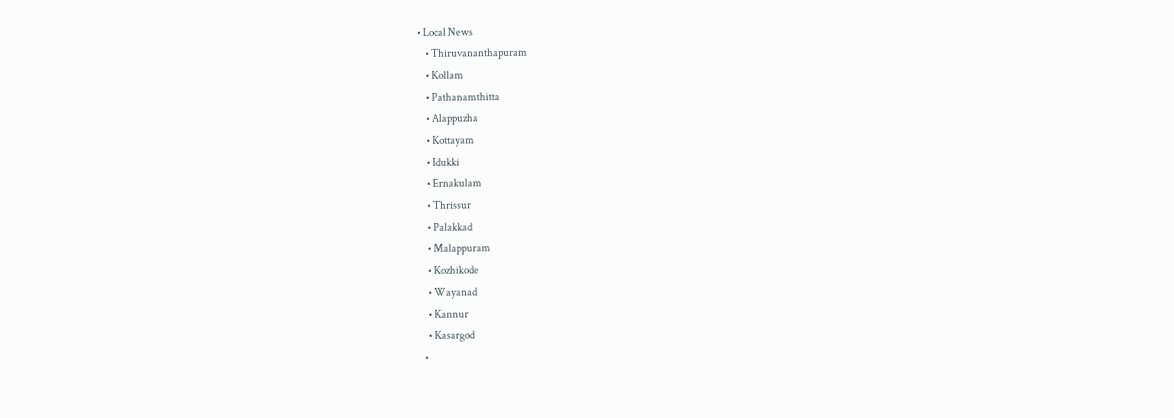• Local News
    • Thiruvananthapuram
    • Kollam
    • Pathanamthitta
    • Alappuzha
    • Kottayam
    • Idukki
    • Ernakulam
    • Thrissur
    • Palakkad
    • Malappuram
    • Kozhikode
    • Wayanad
    • Kannur
    • Kasargod
  •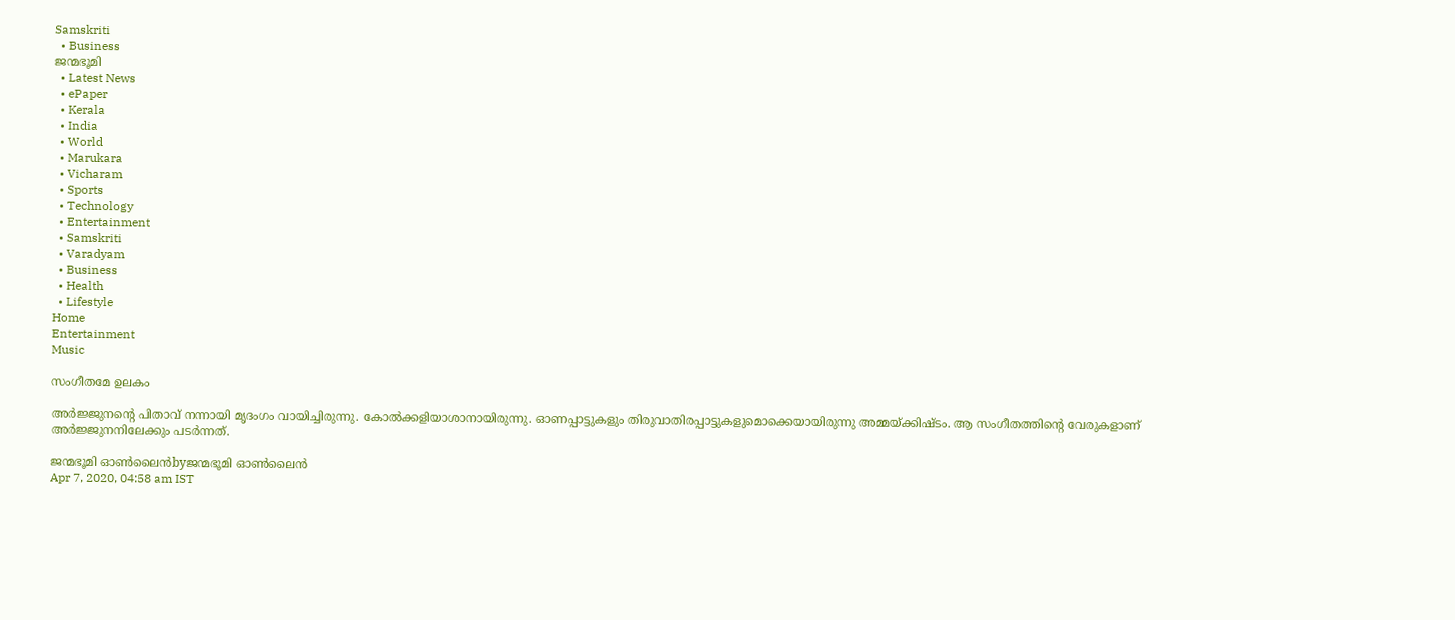Samskriti
  • Business
ജന്മഭൂമി
  • Latest News
  • ePaper
  • Kerala
  • India
  • World
  • Marukara
  • Vicharam
  • Sports
  • Technology
  • Entertainment
  • Samskriti
  • Varadyam
  • Business
  • Health
  • Lifestyle
Home
Entertainment
Music

സംഗീതമേ ഉലകം

അര്‍ജ്ജുനന്റെ പിതാവ് നന്നായി മൃദംഗം വായിച്ചിരുന്നു. കോല്‍ക്കളിയാശാനായിരുന്നു. ഓണപ്പാട്ടുകളും തിരുവാതിരപ്പാട്ടുകളുമൊക്കെയായിരുന്നു അമ്മയ്‌ക്കിഷ്ടം. ആ സംഗീതത്തിന്റെ വേരുകളാണ് അര്‍ജ്ജുനനിലേക്കും പടര്‍ന്നത്.

ജന്മഭൂമി ഓണ്‍ലൈന്‍byജന്മഭൂമി ഓണ്‍ലൈന്‍
Apr 7, 2020, 04:58 am IST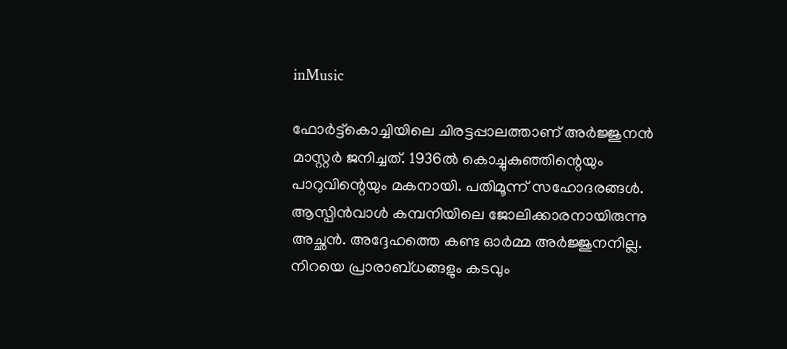inMusic

ഫോര്‍ട്ട്‌കൊച്ചിയിലെ ചിരട്ടപ്പാലത്താണ് അര്‍ജ്ജുനന്‍ മാസ്റ്റര്‍ ജനിച്ചത്. 1936ല്‍ കൊച്ചുകുഞ്ഞിന്റെയും പാറുവിന്റെയും മകനായി. പതിമൂന്ന് സഹോദരങ്ങള്‍. ആസ്പിന്‍വാള്‍ കമ്പനിയിലെ ജോലിക്കാരനായിരുന്നു അച്ഛന്‍. അദ്ദേഹത്തെ കണ്ട ഓര്‍മ്മ അര്‍ജ്ജുനനില്ല. നിറയെ പ്രാരാബ്ധങ്ങളും കടവും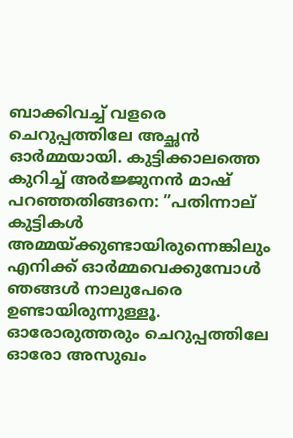ബാക്കിവച്ച് വളരെ ചെറുപ്പത്തിലേ അച്ഛന്‍ ഓര്‍മ്മയായി. കുട്ടിക്കാലത്തെ കുറിച്ച് അര്‍ജ്ജുനന്‍ മാഷ് പറഞ്ഞതിങ്ങനെ: ”പതിന്നാല് കുട്ടികള്‍ അമ്മയ്‌ക്കുണ്ടായിരുന്നെങ്കിലും എനിക്ക് ഓര്‍മ്മവെക്കുമ്പോള്‍ ഞങ്ങള്‍ നാലുപേരെ ഉണ്ടായിരുന്നുള്ളൂ. ഓരോരുത്തരും ചെറുപ്പത്തിലേ ഓരോ അസുഖം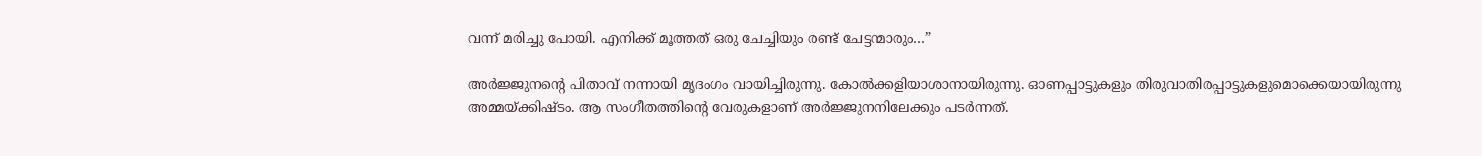വന്ന് മരിച്ചു പോയി. എനിക്ക് മൂത്തത് ഒരു ചേച്ചിയും രണ്ട് ചേട്ടന്മാരും…”

അര്‍ജ്ജുനന്റെ പിതാവ് നന്നായി മൃദംഗം വായിച്ചിരുന്നു. കോല്‍ക്കളിയാശാനായിരുന്നു. ഓണപ്പാട്ടുകളും തിരുവാതിരപ്പാട്ടുകളുമൊക്കെയായിരുന്നു അമ്മയ്‌ക്കിഷ്ടം. ആ സംഗീതത്തിന്റെ വേരുകളാണ് അര്‍ജ്ജുനനിലേക്കും പടര്‍ന്നത്.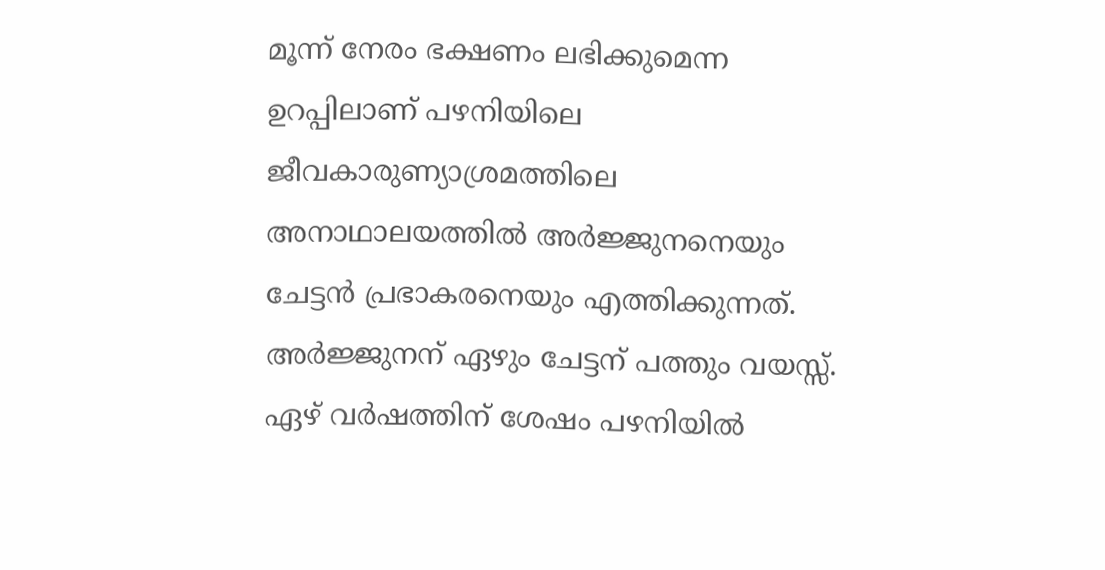മൂന്ന് നേരം ഭക്ഷണം ലഭിക്കുമെന്ന ഉറപ്പിലാണ് പഴനിയിലെ ജീവകാരുണ്യാശ്രമത്തിലെ അനാഥാലയത്തില്‍ അര്‍ജ്ജുനനെയും ചേട്ടന്‍ പ്രഭാകരനെയും എത്തിക്കുന്നത്. അര്‍ജ്ജുനന് ഏഴും ചേട്ടന് പത്തും വയസ്സ്. ഏഴ് വര്‍ഷത്തിന് ശേഷം പഴനിയില്‍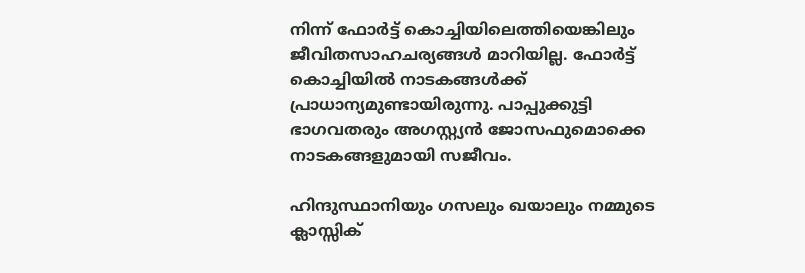നിന്ന് ഫോര്‍ട്ട് കൊച്ചിയിലെത്തിയെങ്കിലും ജീവിതസാഹചര്യങ്ങള്‍ മാറിയില്ല. ഫോര്‍ട്ട് കൊച്ചിയില്‍ നാടകങ്ങള്‍ക്ക് പ്രാധാന്യമുണ്ടായിരുന്നു. പാപ്പുക്കുട്ടി ഭാഗവതരും അഗസ്റ്റ്യന്‍ ജോസഫുമൊക്കെ നാടകങ്ങളുമായി സജീവം.

ഹിന്ദുസ്ഥാനിയും ഗസലും ഖയാലും നമ്മുടെ ക്ലാസ്സിക്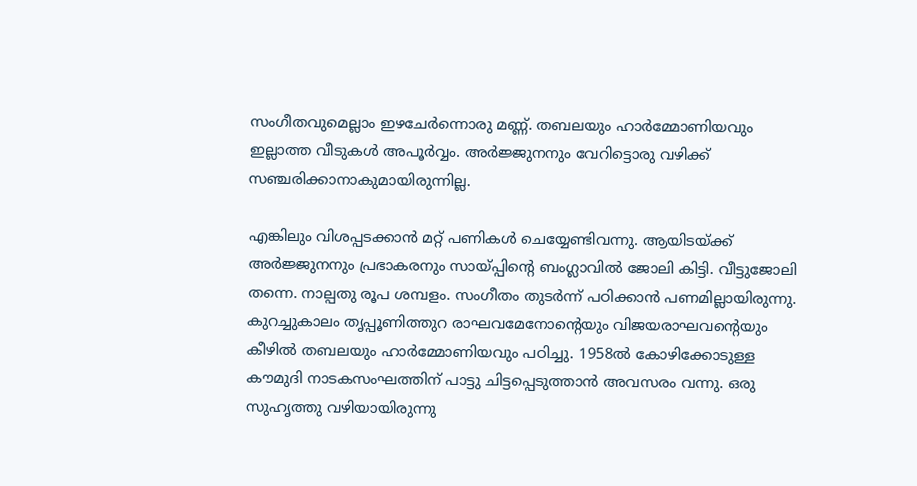സംഗീതവുമെല്ലാം ഇഴചേര്‍ന്നൊരു മണ്ണ്. തബലയും ഹാര്‍മ്മോണിയവും ഇല്ലാത്ത വീടുകള്‍ അപൂര്‍വ്വം. അര്‍ജ്ജുനനും വേറിട്ടൊരു വഴിക്ക് സഞ്ചരിക്കാനാകുമായിരുന്നില്ല.

എങ്കിലും വിശപ്പടക്കാന്‍ മറ്റ് പണികള്‍ ചെയ്യേണ്ടിവന്നു. ആയിടയ്‌ക്ക് അര്‍ജ്ജുനനും പ്രഭാകരനും സായ്‌പ്പിന്റെ ബംഗ്ലാവില്‍ ജോലി കിട്ടി. വീട്ടുജോലി തന്നെ. നാല്പതു രൂപ ശമ്പളം. സംഗീതം തുടര്‍ന്ന് പഠിക്കാന്‍ പണമില്ലായിരുന്നു. കുറച്ചുകാലം തൃപ്പൂണിത്തുറ രാഘവമേനോന്റെയും വിജയരാഘവന്റെയും കീഴില്‍ തബലയും ഹാര്‍മ്മോണിയവും പഠിച്ചു. 1958ല്‍ കോഴിക്കോടുള്ള കൗമുദി നാടകസംഘത്തിന് പാട്ടു ചിട്ടപ്പെടുത്താന്‍ അവസരം വന്നു. ഒരു സുഹൃത്തു വഴിയായിരുന്നു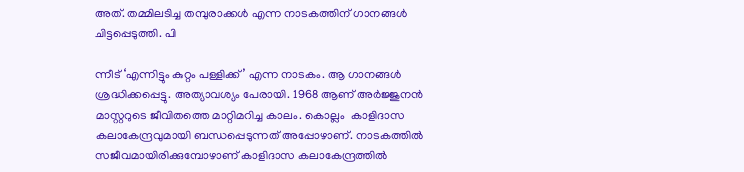അത്. തമ്മിലടിച്ച തമ്പുരാക്കള്‍ എന്ന നാടകത്തിന് ഗാനങ്ങള്‍ ചിട്ടപ്പെടുത്തി. പി

ന്നീട് ‘എന്നിട്ടും കുറ്റം പള്ളിക്ക്’ എന്ന നാടകം. ആ ഗാനങ്ങള്‍ ശ്രദ്ധിക്കപ്പെട്ടു. അത്യാവശ്യം പേരായി. 1968 ആണ് അര്‍ജ്ജുനന്‍ മാസ്റ്ററുടെ ജീവിതത്തെ മാറ്റിമറിച്ച കാലം. കൊല്ലം  കാളിദാസ കലാകേന്ദ്രവുമായി ബന്ധപ്പെടുന്നത് അപ്പോഴാണ്. നാടകത്തില്‍ സജീവമായിരിക്കുമ്പോഴാണ് കാളിദാസ കലാകേന്ദ്രത്തില്‍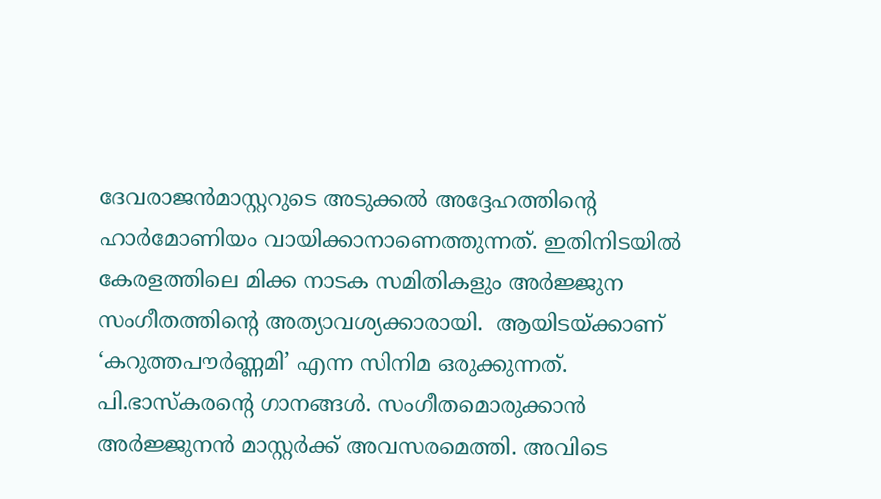ദേവരാജന്‍മാസ്റ്ററുടെ അടുക്കല്‍ അദ്ദേഹത്തിന്റെ ഹാര്‍മോണിയം വായിക്കാനാണെത്തുന്നത്. ഇതിനിടയില്‍ കേരളത്തിലെ മിക്ക നാടക സമിതികളും അര്‍ജ്ജുന സംഗീതത്തിന്റെ അത്യാവശ്യക്കാരായി.  ആയിടയ്‌ക്കാണ് ‘കറുത്തപൗര്‍ണ്ണമി’ എന്ന സിനിമ ഒരുക്കുന്നത്. പി.ഭാസ്‌കരന്റെ ഗാനങ്ങള്‍. സംഗീതമൊരുക്കാന്‍ അര്‍ജ്ജുനന്‍ മാസ്റ്റര്‍ക്ക് അവസരമെത്തി. അവിടെ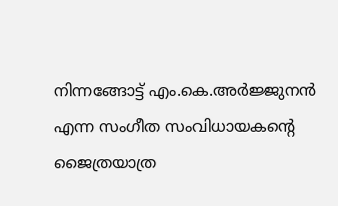നിന്നങ്ങോട്ട് എം.കെ.അര്‍ജ്ജുനന്‍ എന്ന സംഗീത സംവിധായകന്റെ ജൈത്രയാത്ര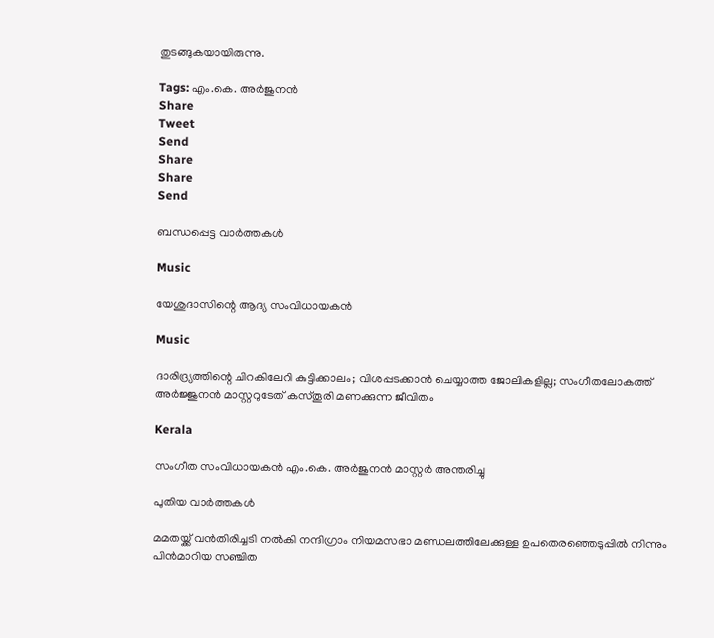തുടങ്ങുകയായിരുന്നു.

Tags: എം.കെ. അര്‍ജുനന്‍
Share
Tweet
Send
Share
Share
Send

ബന്ധപ്പെട്ട വാര്‍ത്തകള്‍

Music

യേശുദാസിന്റെ ആദ്യ സംവിധായകന്‍

Music

ദാരിദ്ര്യത്തിന്റെ ചിറകിലേറി കുട്ടിക്കാലം; വിശപ്പടക്കാന്‍ ചെയ്യാത്ത ജോലികളില്ല; സംഗീതലോകത്ത് അര്‍ജ്ജുനന്‍ മാസ്റ്ററുടേത് കസ്തൂരി മണക്കുന്ന ജീവിതം

Kerala

സംഗീത സംവിധായകന്‍ എം.കെ. അര്‍ജുനന്‍ മാസ്റ്റര്‍ അന്തരിച്ചു

പുതിയ വാര്‍ത്തകള്‍

മമതയ്ക്ക് വന്‍തിരിച്ചടി നല്‍കി നന്ദിഗ്രാം നിയമസഭാ മണ്ഡലത്തിലേക്കുള്ള ഉപതെര‍ഞ്ഞെടുപ്പില്‍ നിന്നും പിന്‍മാറിയ സഞ്ചിത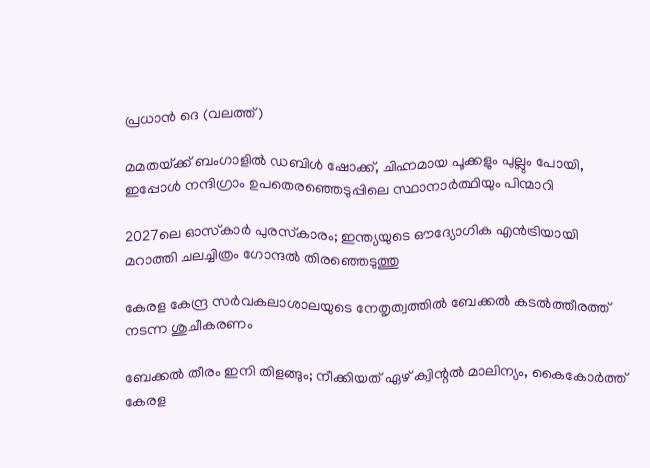പ്രധാന്‍ ദെ (വലത്ത്)

മമതയ്‌ക്ക് ബംഗാളില്‍ ഡബിള്‍ ഷോക്ക്, ചിഹ്നമായ പൂക്കളും പുല്ലും പോയി, ഇപ്പോള്‍ നന്ദിഗ്രാം ഉപതെരഞ്ഞെടുപ്പിലെ സ്ഥാനാര്‍ത്ഥിയും പിന്മാറി

2027ലെ ഓസ്‌കാർ പുരസ്‌കാരം; ഇന്ത്യയുടെ ഔദ്യോഗിക എൻട്രിയായി മറാത്തി ചലച്ചിത്രം ഗോന്ദൽ തിരഞ്ഞെടുത്തു

കേരള കേന്ദ്ര സര്‍വകലാശാലയുടെ നേതൃത്വത്തില്‍ ബേക്കല്‍ കടല്‍ത്തീരത്ത് നടന്ന ശുചീകരണം

ബേക്കല്‍ തീരം ഇനി തിളങ്ങും; നീക്കിയത് ഏഴ് ക്വിന്റല്‍ മാലിന്യം, കൈകോര്‍ത്ത് കേരള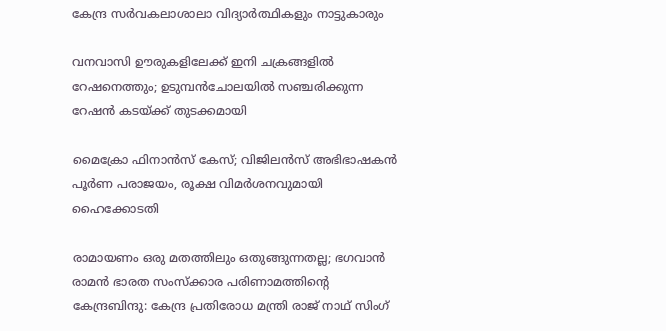കേന്ദ്ര സര്‍വകലാശാലാ വിദ്യാര്‍ത്ഥികളും നാട്ടുകാരും

വനവാസി ഊരുകളിലേക്ക് ഇനി ചക്രങ്ങളില്‍ റേഷനെത്തും; ഉടുമ്പന്‍ചോലയില്‍ സഞ്ചരിക്കുന്ന റേഷന്‍ കടയ്‌ക്ക് തുടക്കമായി

മൈക്രോ ഫിനാൻസ് കേസ്; വിജിലൻസ് അഭിഭാഷകൻ പൂർണ പരാജയം, രൂക്ഷ വിമർശനവുമായി ഹൈക്കോടതി

രാമായണം ഒരു മതത്തിലും ഒതുങ്ങുന്നതല്ല; ഭഗവാൻ രാമൻ ഭാരത സംസ്ക്കാര പരിണാമത്തിന്റെ കേന്ദ്രബിന്ദു: കേന്ദ്ര പ്രതിരോധ മന്ത്രി രാജ് നാഥ് സിംഗ്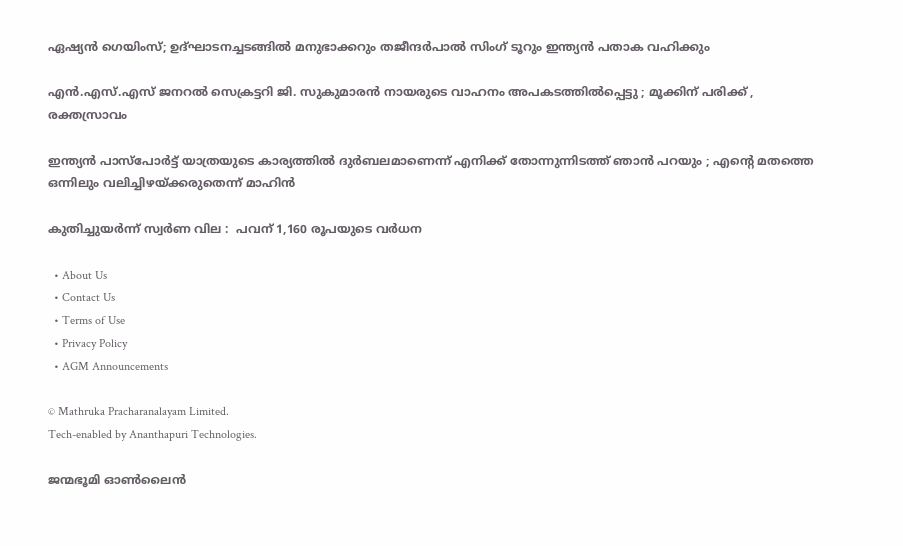ഏഷ്യൻ ഗെയിംസ്; ഉദ്ഘാടനച്ചടങ്ങിൽ മനുഭാക്കറും തജീന്ദർപാൽ സിംഗ് ടൂറും ഇന്ത്യൻ പതാക വഹിക്കും

എൻ.എസ്.എസ് ജനറൽ സെക്രട്ടറി ജി. സുകുമാരൻ നായരുടെ വാഹനം അപകടത്തിൽപ്പെട്ടു ; മൂക്കിന് പരിക്ക് , രക്തസ്രാവം

ഇന്ത്യൻ പാസ്പോർട്ട് യാത്രയുടെ കാര്യത്തിൽ ദുർബലമാണെന്ന് എനിക്ക് തോന്നുന്നിടത്ത് ഞാൻ പറയും ; എന്റെ മതത്തെ ഒന്നിലും വലിച്ചിഴയ്‌ക്കരുതെന്ന് മാഹിൻ

കുതിച്ചുയര്‍ന്ന് സ്വർണ വില :  പവന് 1,160 രൂപയുടെ വര്‍ധന

  • About Us
  • Contact Us
  • Terms of Use
  • Privacy Policy
  • AGM Announcements

© Mathruka Pracharanalayam Limited.
Tech-enabled by Ananthapuri Technologies.

ജന്മഭൂമി ഓണ്‍ലൈന്‍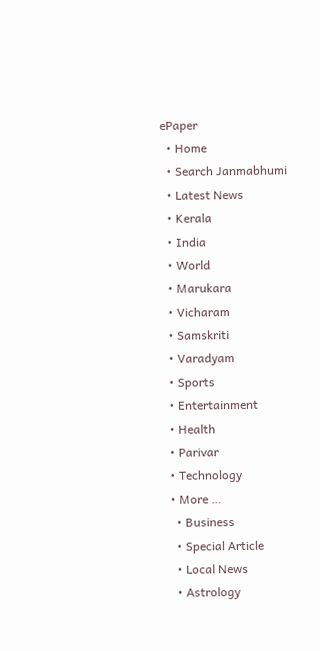ePaper
  • Home
  • Search Janmabhumi
  • Latest News
  • Kerala
  • India
  • World
  • Marukara
  • Vicharam
  • Samskriti
  • Varadyam
  • Sports
  • Entertainment
  • Health
  • Parivar
  • Technology
  • More …
    • Business
    • Special Article
    • Local News
    • Astrology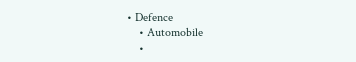• Defence
    • Automobile
    •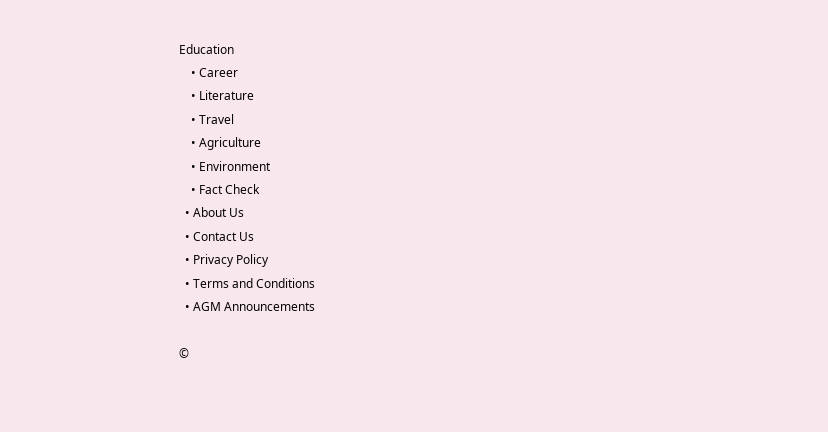Education
    • Career
    • Literature
    • Travel
    • Agriculture
    • Environment
    • Fact Check
  • About Us
  • Contact Us
  • Privacy Policy
  • Terms and Conditions
  • AGM Announcements

©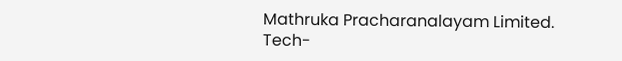Mathruka Pracharanalayam Limited.
Tech-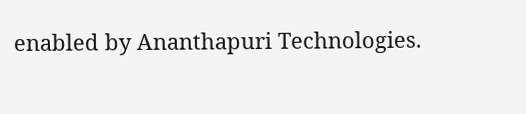enabled by Ananthapuri Technologies.